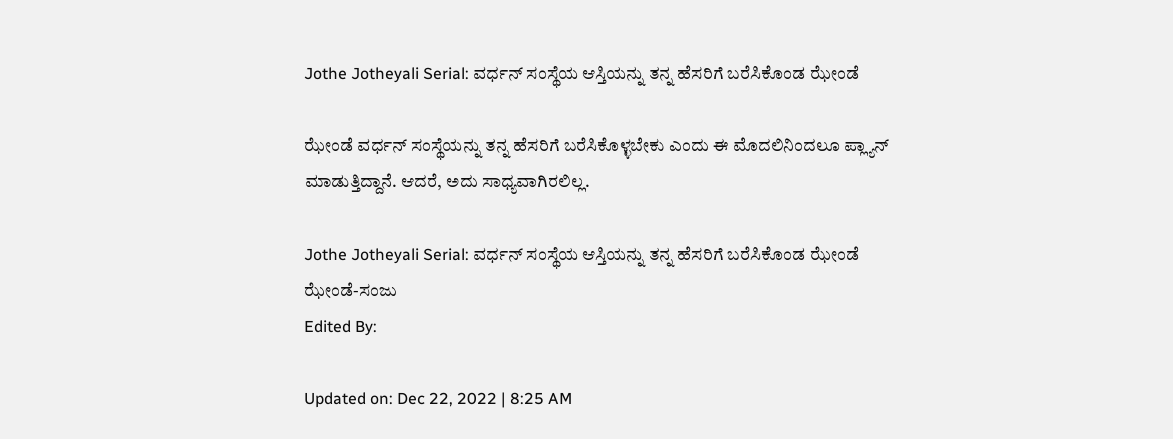Jothe Jotheyali Serial: ವರ್ಧನ್ ಸಂಸ್ಥೆಯ ಆಸ್ತಿಯನ್ನು ತನ್ನ ಹೆಸರಿಗೆ ಬರೆಸಿಕೊಂಡ ಝೇಂಡೆ

ಝೇಂಡೆ ವರ್ಧನ್ ಸಂಸ್ಥೆಯನ್ನು ತನ್ನ ಹೆಸರಿಗೆ ಬರೆಸಿಕೊಳ್ಳಬೇಕು ಎಂದು ಈ ಮೊದಲಿನಿಂದಲೂ ಪ್ಲ್ಯಾನ್ ಮಾಡುತ್ತಿದ್ದಾನೆ. ಆದರೆ, ಅದು ಸಾಧ್ಯವಾಗಿರಲಿಲ್ಲ.

Jothe Jotheyali Serial: ವರ್ಧನ್ ಸಂಸ್ಥೆಯ ಆಸ್ತಿಯನ್ನು ತನ್ನ ಹೆಸರಿಗೆ ಬರೆಸಿಕೊಂಡ ಝೇಂಡೆ
ಝೇಂಡೆ-ಸಂಜು
Edited By:

Updated on: Dec 22, 2022 | 8:25 AM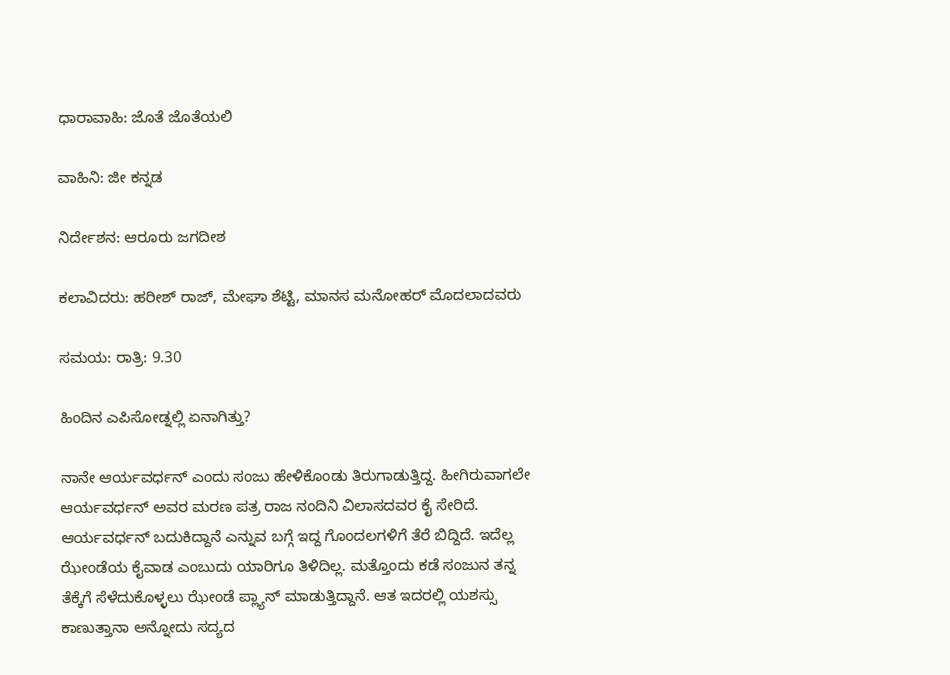ಧಾರಾವಾಹಿ: ಜೊತೆ ಜೊತೆಯಲಿ

ವಾಹಿನಿ: ಜೀ ಕನ್ನಡ

ನಿರ್ದೇಶನ: ಆರೂರು ಜಗದೀಶ

ಕಲಾವಿದರು: ಹರೀಶ್ ರಾಜ್, ಮೇಘಾ ಶೆಟ್ಟಿ, ಮಾನಸ ಮನೋಹರ್ ಮೊದಲಾದವರು

ಸಮಯ: ರಾತ್ರಿ: 9.30

ಹಿಂದಿನ ಎಪಿಸೋಡ್ನಲ್ಲಿ ಏನಾಗಿತ್ತು?

ನಾನೇ ಆರ್ಯವರ್ಧನ್ ಎಂದು ಸಂಜು ಹೇಳಿಕೊಂಡು ತಿರುಗಾಡುತ್ತಿದ್ದ. ಹೀಗಿರುವಾಗಲೇ ಆರ್ಯವರ್ಧನ್ ಅವರ ಮರಣ ಪತ್ರ ರಾಜ ನಂದಿನಿ ವಿಲಾಸದವರ ಕೈ ಸೇರಿದೆ. ಆರ್ಯವರ್ಧನ್ ಬದುಕಿದ್ದಾನೆ ಎನ್ನುವ ಬಗ್ಗೆ ಇದ್ದ ಗೊಂದಲಗಳಿಗೆ ತೆರೆ ಬಿದ್ದಿದೆ. ಇದೆಲ್ಲ ಝೇಂಡೆಯ ಕೈವಾಡ ಎಂಬುದು ಯಾರಿಗೂ ತಿಳಿದಿಲ್ಲ. ಮತ್ತೊಂದು ಕಡೆ ಸಂಜುನ ತನ್ನ ತೆಕ್ಕೆಗೆ ಸೆಳೆದುಕೊಳ್ಳಲು ಝೇಂಡೆ ಪ್ಲ್ಯಾನ್ ಮಾಡುತ್ತಿದ್ದಾನೆ. ಆತ ಇದರಲ್ಲಿ ಯಶಸ್ಸು ಕಾಣುತ್ತಾನಾ ಅನ್ನೋದು ಸದ್ಯದ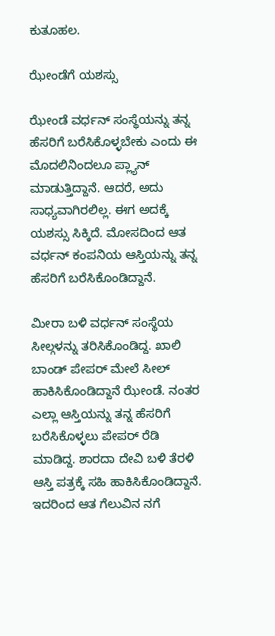ಕುತೂಹಲ.

ಝೇಂಡೆಗೆ ಯಶಸ್ಸು

ಝೇಂಡೆ ವರ್ಧನ್ ಸಂಸ್ಥೆಯನ್ನು ತನ್ನ ಹೆಸರಿಗೆ ಬರೆಸಿಕೊಳ್ಳಬೇಕು ಎಂದು ಈ ಮೊದಲಿನಿಂದಲೂ ಪ್ಲ್ಯಾನ್ ಮಾಡುತ್ತಿದ್ದಾನೆ. ಆದರೆ, ಅದು ಸಾಧ್ಯವಾಗಿರಲಿಲ್ಲ. ಈಗ ಅದಕ್ಕೆ ಯಶಸ್ಸು ಸಿಕ್ಕಿದೆ. ಮೋಸದಿಂದ ಆತ ವರ್ಧನ್ ಕಂಪನಿಯ ಆಸ್ತಿಯನ್ನು ತನ್ನ ಹೆಸರಿಗೆ ಬರೆಸಿಕೊಂಡಿದ್ದಾನೆ.

ಮೀರಾ ಬಳಿ ವರ್ಧನ್ ಸಂಸ್ಥೆಯ ಸೀಲ್ಗಳನ್ನು ತರಿಸಿಕೊಂಡಿದ್ದ. ಖಾಲಿ ಬಾಂಡ್ ಪೇಪರ್ ಮೇಲೆ ಸೀಲ್ ಹಾಕಿಸಿಕೊಂಡಿದ್ದಾನೆ ಝೇಂಡೆ. ನಂತರ ಎಲ್ಲಾ ಆಸ್ತಿಯನ್ನು ತನ್ನ ಹೆಸರಿಗೆ ಬರೆಸಿಕೊಳ್ಳಲು ಪೇಪರ್ ರೆಡಿ ಮಾಡಿದ್ದ. ಶಾರದಾ ದೇವಿ ಬಳಿ ತೆರಳಿ ಆಸ್ತಿ ಪತ್ರಕ್ಕೆ ಸಹಿ ಹಾಕಿಸಿಕೊಂಡಿದ್ದಾನೆ. ಇದರಿಂದ ಆತ ಗೆಲುವಿನ ನಗೆ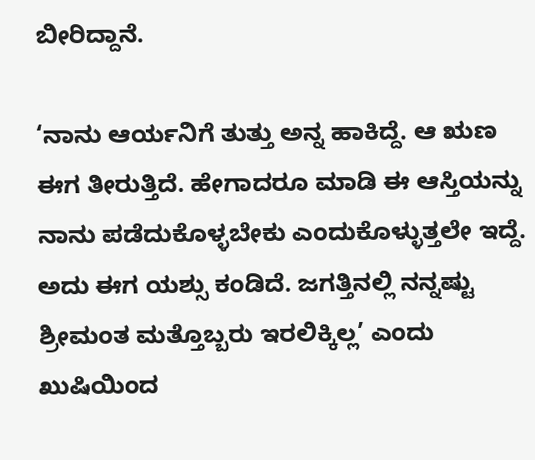ಬೀರಿದ್ದಾನೆ.

‘ನಾನು ಆರ್ಯನಿಗೆ ತುತ್ತು ಅನ್ನ ಹಾಕಿದ್ದೆ. ಆ ಋಣ ಈಗ ತೀರುತ್ತಿದೆ. ಹೇಗಾದರೂ ಮಾಡಿ ಈ ಆಸ್ತಿಯನ್ನು ನಾನು ಪಡೆದುಕೊಳ್ಳಬೇಕು ಎಂದುಕೊಳ್ಳುತ್ತಲೇ ಇದ್ದೆ. ಅದು ಈಗ ಯಶ್ಸು ಕಂಡಿದೆ. ಜಗತ್ತಿನಲ್ಲಿ ನನ್ನಷ್ಟು ಶ್ರೀಮಂತ ಮತ್ತೊಬ್ಬರು ಇರಲಿಕ್ಕಿಲ್ಲ’ ಎಂದು ಖುಷಿಯಿಂದ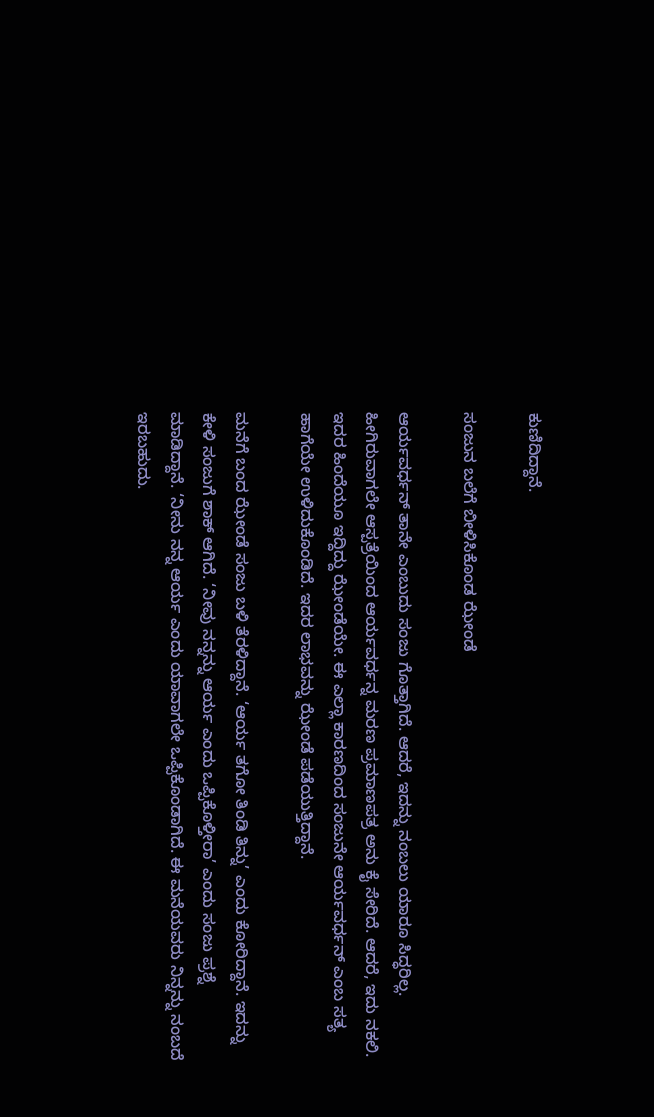ಕುಣಿದಿದ್ದಾನೆ.

ಸಂಜುನ ಬಲೆಗೆ ಬೀಳಿಸಿಕೊಂಡ ಝೇಂಡೆ

ಆರ್ಯವರ್ಧನ್ ತಾನೇ ಎಂಬುದು ಸಂಜು ಗೊತ್ತಾಗಿದೆ. ಆದರೆ, ಇದನ್ನು ನಂಬಲು ಯಾರೂ ಸಿದ್ಧರಿಲ್ಲ. ಹೀಗಿರುವಾಗಲೇ ಆಸ್ಪತ್ರೆಯಿಂದ ಆರ್ಯವರ್ಧನ್ನ ಮರಣ ಪ್ರಮಾಣಪತ್ರ ಅನು ಕೈ ಸೇರಿದೆ. ಆದರೆ, ಇದು ನಕಲಿ. ಇದರ ಹಿಂದೆಯೂ ಇದ್ದಿದ್ದು ಝೇಂಡೆಯೇ. ಈ ಎಲ್ಲಾ ಕಾರಣದಿಂದ ಸಂಜುನೇ ಆರ್ಯವರ್ಧನ್ ಎಂಬ ಸತ್ಯ ಹಾಗೆಯೇ ಉಳಿದುಕೊಂಡಿದೆ. ಇದರ ಲಾಭವನ್ನು ಝೇಂಡೆ ಪಡೆಯುತ್ತಿದ್ದಾನೆ.

ಮನೆಗೆ ಬಂದ ಝೇಂಡೆ ಸಂಜು ಬಳಿ ತೆರಳಿದ್ದಾನೆ. ‘ಆರ್ಯ ತಗೋ ತಿಂಡಿ ತಿನ್ನು’ ಎಂದು ಕೋರಿದ್ದಾನೆ. ಇದನ್ನು ಕೇಳಿ ಸಂಜುಗೆ ಶಾಕ್ ಆಗಿದೆ. ‘ನೀವು ನನ್ನನ್ನು ಆರ್ಯ ಎಂದು ಒಪ್ಪಿಕೊಳ್ತೀರಾ’ ಎಂದು ಸಂಜು ಪ್ರಶ್ನೆ ಮಾಡಿದ್ದಾನೆ. ‘ನೀನು ನನ್ನ ಆರ್ಯ ಎಂದು ಯಾವಾಗಲೇ ಒಪ್ಪಿಕೊಂಡಾಗಿದೆ. ಈ ಮನೆಯವರು ನಿನ್ನನ್ನು ನಂಬದೆ ಇರಬಹುದು.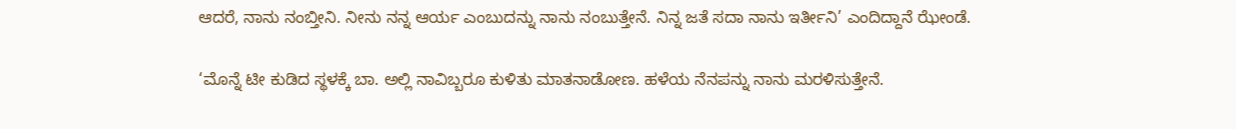ಆದರೆ, ನಾನು ನಂಬ್ತೀನಿ. ನೀನು ನನ್ನ ಆರ್ಯ ಎಂಬುದನ್ನು ನಾನು ನಂಬುತ್ತೇನೆ. ನಿನ್ನ ಜತೆ ಸದಾ ನಾನು ಇರ್ತೀನಿ’ ಎಂದಿದ್ದಾನೆ ಝೇಂಡೆ.

‘ಮೊನ್ನೆ ಟೀ ಕುಡಿದ ಸ್ಥಳಕ್ಕೆ ಬಾ. ಅಲ್ಲಿ ನಾವಿಬ್ಬರೂ ಕುಳಿತು ಮಾತನಾಡೋಣ. ಹಳೆಯ ನೆನಪನ್ನು ನಾನು ಮರಳಿಸುತ್ತೇನೆ.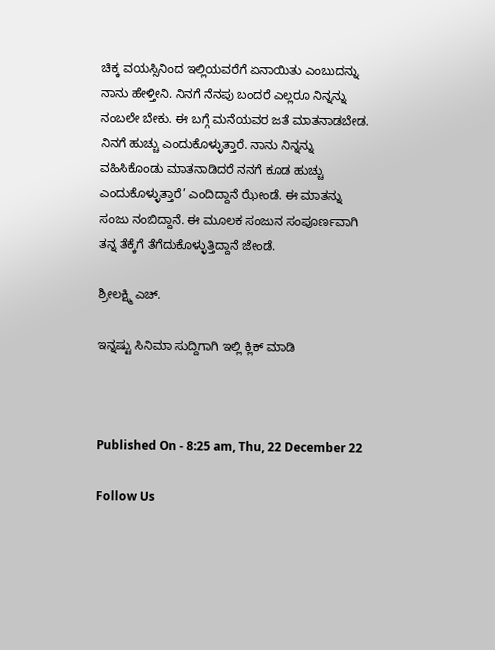ಚಿಕ್ಕ ವಯಸ್ಸಿನಿಂದ ಇಲ್ಲಿಯವರೆಗೆ ಏನಾಯಿತು ಎಂಬುದನ್ನು ನಾನು ಹೇಳ್ತೀನಿ. ನಿನಗೆ ನೆನಪು ಬಂದರೆ ಎಲ್ಲರೂ ನಿನ್ನನ್ನು ನಂಬಲೇ ಬೇಕು. ಈ ಬಗ್ಗೆ ಮನೆಯವರ ಜತೆ ಮಾತನಾಡಬೇಡ. ನಿನಗೆ ಹುಚ್ಚು ಎಂದುಕೊಳ್ಳುತ್ತಾರೆ. ನಾನು ನಿನ್ನನ್ನು ವಹಿಸಿಕೊಂಡು ಮಾತನಾಡಿದರೆ ನನಗೆ ಕೂಡ ಹುಚ್ಚು ಎಂದುಕೊಳ್ಳುತ್ತಾರೆ’ ಎಂದಿದ್ದಾನೆ ಝೇಂಡೆ. ಈ ಮಾತನ್ನು ಸಂಜು ನಂಬಿದ್ದಾನೆ. ಈ ಮೂಲಕ ಸಂಜುನ ಸಂಪೂರ್ಣವಾಗಿ ತನ್ನ ತೆಕ್ಕೆಗೆ ತೆಗೆದುಕೊಳ್ಳುತ್ತಿದ್ದಾನೆ ಜೇಂಡೆ.

ಶ್ರೀಲಕ್ಷ್ಮಿ ಎಚ್.

ಇನ್ನಷ್ಟು ಸಿನಿಮಾ ಸುದ್ದಿಗಾಗಿ ಇಲ್ಲಿ ಕ್ಲಿಕ್ ಮಾಡಿ



Published On - 8:25 am, Thu, 22 December 22

Follow Us